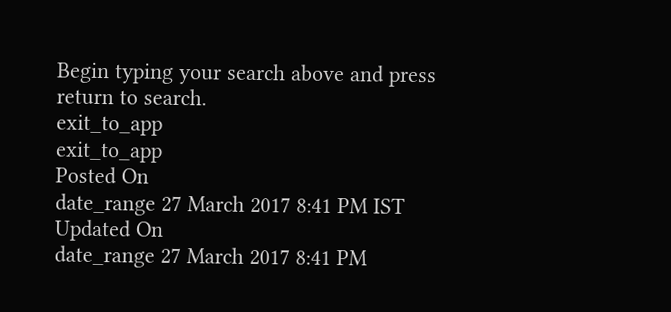Begin typing your search above and press return to search.
exit_to_app
exit_to_app
Posted On
date_range 27 March 2017 8:41 PM IST Updated On
date_range 27 March 2017 8:41 PM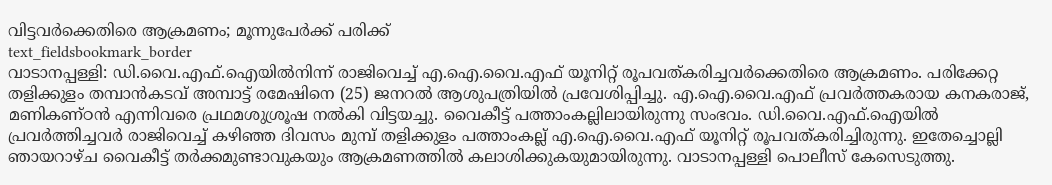വിട്ടവർക്കെതിരെ ആക്രമണം; മൂന്നുപേർക്ക് പരിക്ക്
text_fieldsbookmark_border
വാടാനപ്പള്ളി: ഡി.വൈ.എഫ്.ഐയിൽനിന്ന് രാജിവെച്ച് എ.ഐ.വൈ.എഫ് യൂനിറ്റ് രൂപവത്കരിച്ചവർക്കെതിരെ ആക്രമണം. പരിക്കേറ്റ തളിക്കുളം തമ്പാൻകടവ് അമ്പാട്ട് രമേഷിനെ (25) ജനറൽ ആശുപത്രിയിൽ പ്രവേശിപ്പിച്ചു. എ.ഐ.വൈ.എഫ് പ്രവർത്തകരായ കനകരാജ്, മണികണ്ഠൻ എന്നിവരെ പ്രഥമശുശ്രൂഷ നൽകി വിട്ടയച്ചു. വൈകീട്ട് പത്താംകല്ലിലായിരുന്നു സംഭവം. ഡി.വൈ.എഫ്.ഐയിൽ പ്രവർത്തിച്ചവർ രാജിവെച്ച് കഴിഞ്ഞ ദിവസം മുമ്പ് തളിക്കുളം പത്താംകല്ല് എ.ഐ.വൈ.എഫ് യൂനിറ്റ് രൂപവത്കരിച്ചിരുന്നു. ഇതേച്ചൊല്ലി ഞായറാഴ്ച വൈകീട്ട് തർക്കമുണ്ടാവുകയും ആക്രമണത്തിൽ കലാശിക്കുകയുമായിരുന്നു. വാടാനപ്പള്ളി പൊലീസ് കേസെടുത്തു.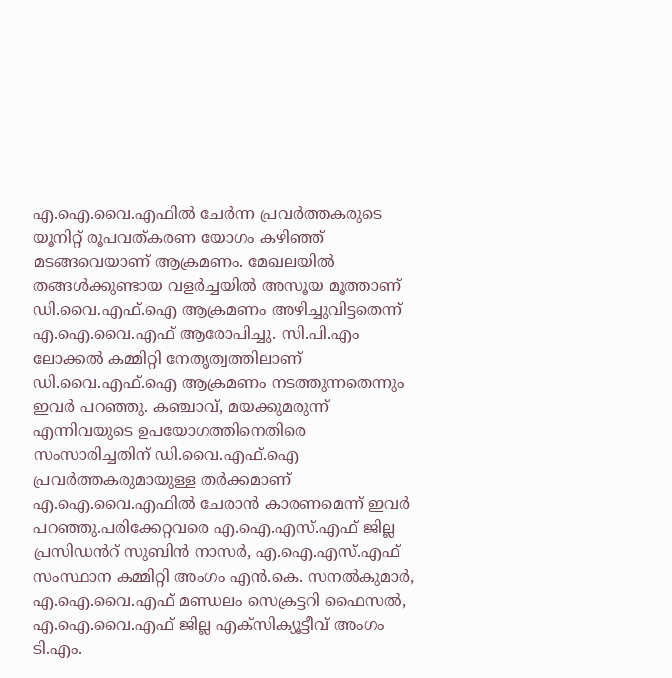എ.ഐ.വൈ.എഫിൽ ചേർന്ന പ്രവർത്തകരുടെ യൂനിറ്റ് രൂപവത്കരണ യോഗം കഴിഞ്ഞ് മടങ്ങവെയാണ് ആക്രമണം. മേഖലയിൽ തങ്ങൾക്കുണ്ടായ വളർച്ചയിൽ അസൂയ മൂത്താണ് ഡി.വൈ.എഫ്.ഐ ആക്രമണം അഴിച്ചുവിട്ടതെന്ന് എ.ഐ.വൈ.എഫ് ആരോപിച്ചു. സി.പി.എം ലോക്കൽ കമ്മിറ്റി നേതൃത്വത്തിലാണ് ഡി.വൈ.എഫ്.ഐ ആക്രമണം നടത്തുന്നതെന്നും ഇവർ പറഞ്ഞു. കഞ്ചാവ്, മയക്കുമരുന്ന് എന്നിവയുടെ ഉപയോഗത്തിനെതിരെ സംസാരിച്ചതിന് ഡി.വൈ.എഫ്.ഐ പ്രവർത്തകരുമായുള്ള തർക്കമാണ് എ.ഐ.വൈ.എഫിൽ ചേരാൻ കാരണമെന്ന് ഇവർ പറഞ്ഞു.പരിക്കേറ്റവരെ എ.ഐ.എസ്.എഫ് ജില്ല പ്രസിഡൻറ് സുബിൻ നാസർ, എ.ഐ.എസ്.എഫ് സംസ്ഥാന കമ്മിറ്റി അംഗം എൻ.കെ. സനൽകുമാർ, എ.ഐ.വൈ.എഫ് മണ്ഡലം സെക്രട്ടറി ഫൈസൽ, എ.ഐ.വൈ.എഫ് ജില്ല എക്സിക്യൂട്ടീവ് അംഗം ടി.എം.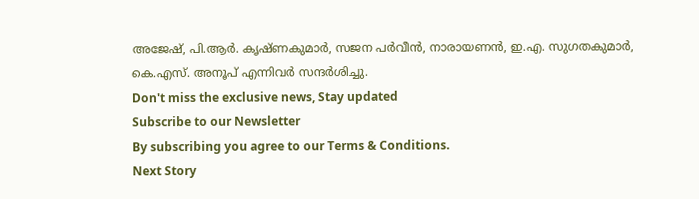അജേഷ്, പി.ആർ. കൃഷ്ണകുമാർ, സജന പർവീൻ, നാരായണൻ, ഇ.എ. സുഗതകുമാർ, കെ.എസ്. അനൂപ് എന്നിവർ സന്ദർശിച്ചു.
Don't miss the exclusive news, Stay updated
Subscribe to our Newsletter
By subscribing you agree to our Terms & Conditions.
Next Story